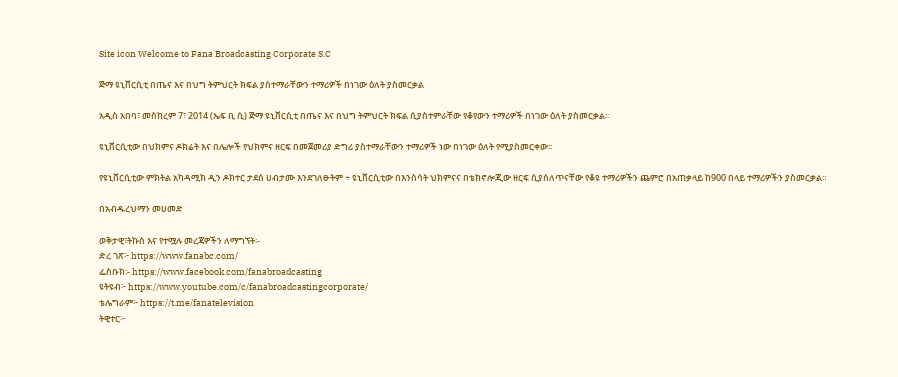Site icon Welcome to Fana Broadcasting Corporate S.C

ጅማ ዩኒቨርሲቲ በጤና እና በህግ ትምህርት ክፍል ያስተማራቸውን ተማሪዎች በነገው ዕለት ያስመርቃል

አዲስ አበባ፣ መስከረም 7፣ 2014 (ኤፍ ቢ ሲ) ጅማ ዩኒቨርሲቲ በጤና እና በህግ ትምህርት ክፍል ሲያስተምራቸው የቆየውን ተማሪዎች በነገው ዕለት ያስመርቃል፡፡

ዩኒቨርሲቲው በህክምና ዶክሬት እና በሌሎች የህክምና ዘርፍ በመጀመሪያ ድግሪ ያስተማራቸውን ተማሪዎች ነው በነገው ዕለት የሚያስመርቀው፡፡

የዩኒቨርሲቲው ምክትል አካዳሚክ ዲን ዶክተር ታደሰ ሀብታሙ እንደገለፁትም ÷ ዩኒቨርሲቲው በእንስሳት ህክምናና በቴክኖሎጂው ዘርፍ ሲያሰለጥናቸው የቆዩ ተማሪዎችን ጨምሮ በአጠቃላይ ከ900 በላይ ተማሪዎችን ያስመርቃል።

በአብዱረህማን መሀመድ

ወቅታዊ፣ትኩስ እና የተሟሉ መረጃዎችን ለማግኘት፡-
ድረ ገጽ፦ https://www.fanabc.com/
ፌስቡክ፡- https://www.facebook.com/fanabroadcasting
ዩትዩብ፦ https://www.youtube.com/c/fanabroadcastingcorporate/
ቴሌግራም፦ https://t.me/fanatelevision
ትዊተር፦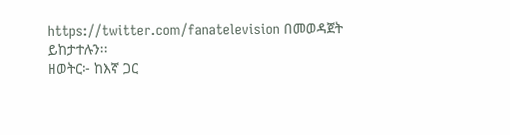https://twitter.com/fanatelevision በመወዳጀት ይከታተሉን፡፡
ዘወትር፦ ከእኛ ጋር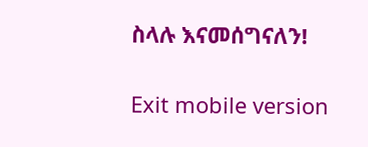ስላሉ እናመሰግናለን!

Exit mobile version